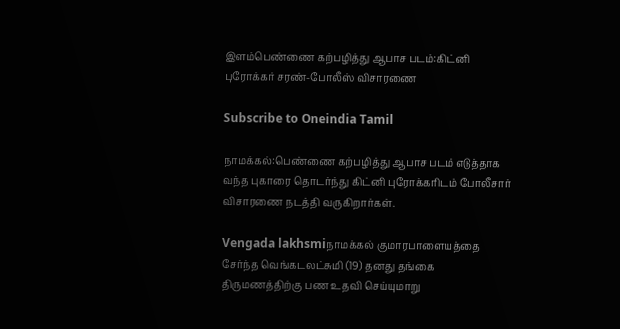இளம்பெண்ணை கற்பழித்து ஆபாச படம்:கிட்னி புரோக்கர் சரண்-போலீஸ் விசாரணை

Subscribe to Oneindia Tamil

நாமக்கல்:பெண்ணை கற்பழித்து ஆபாச படம் எடுத்தாக வந்த புகாரை தொடர்ந்து கிட்னி புரோக்கரிடம் போலீசார் விசாரணை நடத்தி வருகிறார்கள்.

Vengada lakhsmiநாமக்கல் குமாரபாளையத்தை சேர்ந்த வெங்கடலட்சுமி (19) தனது தங்கை திருமணத்திற்கு பண உதவி செய்யுமாறு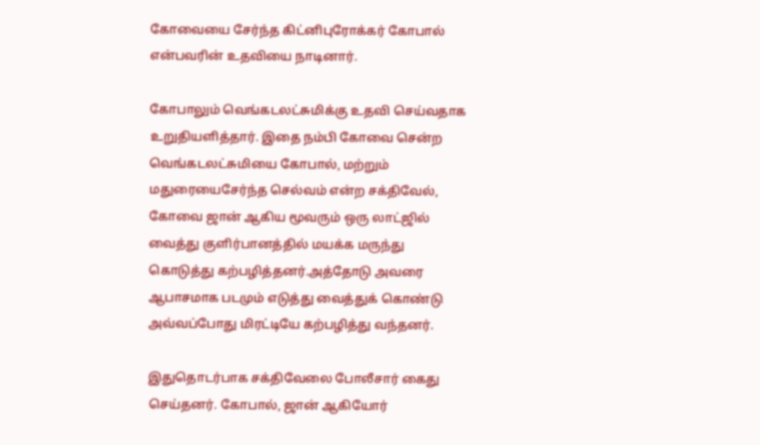கோவையை சேர்ந்த கிட்னிபுரோக்கர் கோபால் என்பவரின் உதவியை நாடினார்.

கோபாலும் வெங்கடலட்சுமிக்கு உதவி செய்வதாக உறுதியளித்தார். இதை நம்பி கோவை சென்ற வெங்கடலட்சுமியை கோபால், மற்றும் மதுரையைசேர்ந்த செல்வம் என்ற சக்திவேல், கோவை ஜான் ஆகிய மூவரும் ஒரு லாட்ஜில் வைத்து குளிர்பானத்தில் மயக்க மருந்து கொடுத்து கற்பழித்தனர்.அத்தோடு அவரை ஆபாசமாக படமும் எடுத்து வைத்துக் கொண்டு அவ்வப்போது மிரட்டியே கற்பழித்து வந்தனர்.

இதுதொடர்பாக சக்திவேலை போலீசார் கைது செய்தனர். கோபால், ஜான் ஆகியோர்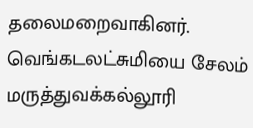தலைமறைவாகினர். வெங்கடலட்சுமியை சேலம் மருத்துவக்கல்லூரி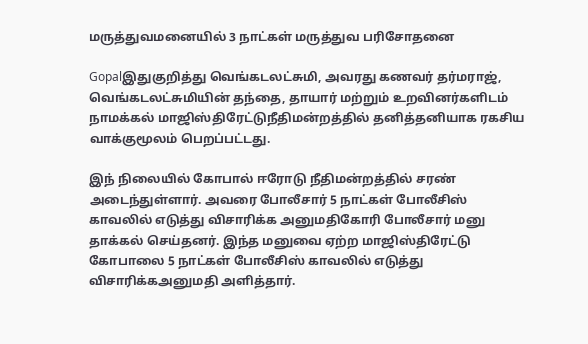மருத்துவமனையில் 3 நாட்கள் மருத்துவ பரிசோதனை

Gopalஇதுகுறித்து வெங்கடலட்சுமி, அவரது கணவர் தர்மராஜ், வெங்கடலட்சுமியின் தந்தை, தாயார் மற்றும் உறவினர்களிடம் நாமக்கல் மாஜிஸ்திரேட்டுநீதிமன்றத்தில் தனித்தனியாக ரகசிய வாக்குமூலம் பெறப்பட்டது.

இந் நிலையில் கோபால் ஈரோடு நீதிமன்றத்தில் சரண் அடைந்துள்ளார். அவரை போலீசார் 5 நாட்கள் போலீசிஸ் காவலில் எடுத்து விசாரிக்க அனுமதிகோரி போலீசார் மனு தாக்கல் செய்தனர். இந்த மனுவை ஏற்ற மாஜிஸ்திரேட்டு கோபாலை 5 நாட்கள் போலீசிஸ் காவலில் எடுத்து விசாரிக்கஅனுமதி அளித்தார்.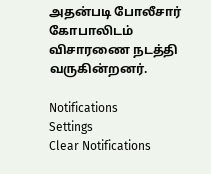அதன்படி போலீசார் கோபாலிடம் விசாரணை நடத்தி வருகின்றனர்.

Notifications
Settings
Clear Notifications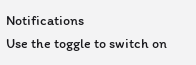Notifications
Use the toggle to switch on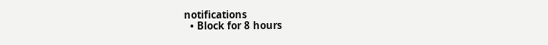notifications
  • Block for 8 hours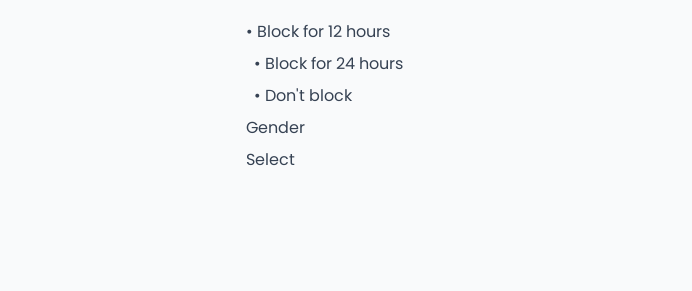• Block for 12 hours
  • Block for 24 hours
  • Don't block
Gender
Select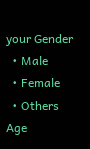your Gender
  • Male
  • Female
  • Others
Age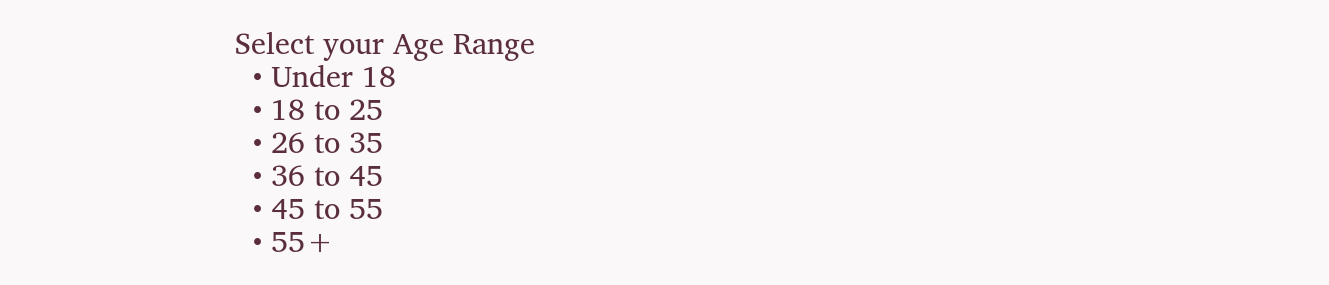Select your Age Range
  • Under 18
  • 18 to 25
  • 26 to 35
  • 36 to 45
  • 45 to 55
  • 55+